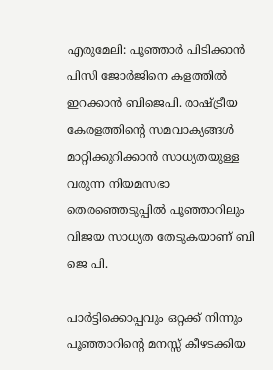എരുമേലി: പൂഞ്ഞാർ പിടിക്കാൻ പിസി ജോർജിനെ കളത്തിൽ ഇറക്കാൻ ബിജെപി. രാഷ്ട്രീയ കേരളത്തിന്റെ സമവാക്യങ്ങൾ മാറ്റിക്കുറിക്കാൻ സാധ്യതയുള്ള വരുന്ന നിയമസഭാ തെരഞ്ഞെടുപ്പിൽ പൂഞ്ഞാറിലും വിജയ സാധ്യത തേടുകയാണ് ബി ജെ പി.

പാർട്ടിക്കൊപ്പവും ഒറ്റക്ക് നിന്നും പൂഞ്ഞാറിന്റെ മനസ്സ് കീഴടക്കിയ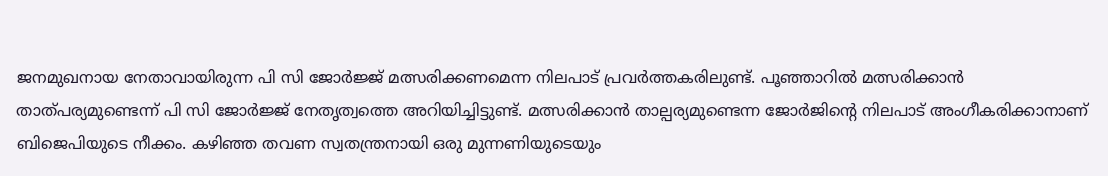ജനമുഖനായ നേതാവായിരുന്ന പി സി ജോർജ്ജ് മത്സരിക്കണമെന്ന നിലപാട് പ്രവർത്തകരിലുണ്ട്. പൂഞ്ഞാറിൽ മത്സരിക്കാൻ താത്പര്യമുണ്ടെന്ന് പി സി ജോർജ്ജ് നേതൃത്വത്തെ അറിയിച്ചിട്ടുണ്ട്. മത്സരിക്കാൻ താല്പര്യമുണ്ടെന്ന ജോർജിന്റെ നിലപാട് അംഗീകരിക്കാനാണ് ബിജെപിയുടെ നീക്കം. കഴിഞ്ഞ തവണ സ്വതന്ത്രനായി ഒരു മുന്നണിയുടെയും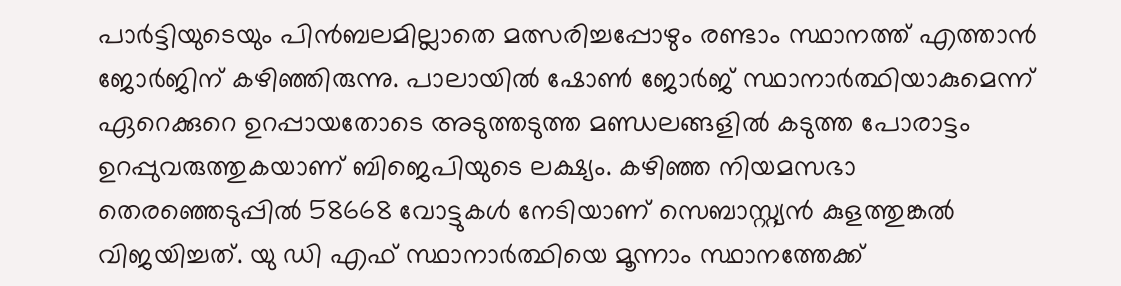പാർട്ടിയുടെയും പിൻബലമില്ലാതെ മത്സരിച്ചപ്പോഴും രണ്ടാം സ്ഥാനത്ത് എത്താൻ ജോർജിന് കഴിഞ്ഞിരുന്നു. പാലായിൽ ഷോൺ ജോർജ് സ്ഥാനാർത്ഥിയാകുമെന്ന് ഏറെക്കുറെ ഉറപ്പായതോടെ അടുത്തടുത്ത മണ്ഡലങ്ങളിൽ കടുത്ത പോരാട്ടം ഉറപ്പുവരുത്തുകയാണ് ബിജെപിയുടെ ലക്ഷ്യം. കഴിഞ്ഞ നിയമസഭാ തെരഞ്ഞെടുപ്പിൽ 58668 വോട്ടുകൾ നേടിയാണ് സെബാസ്റ്റ്യൻ കുളത്തുങ്കൽ വിജയിച്ചത്. യു ഡി എഫ് സ്ഥാനാർത്ഥിയെ മൂന്നാം സ്ഥാനത്തേക്ക്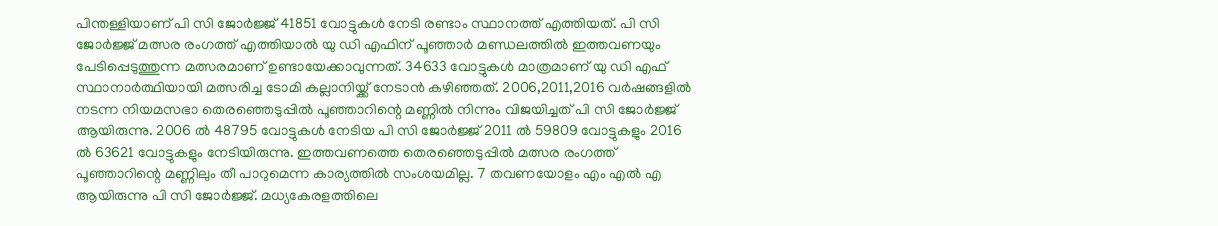പിന്തള്ളിയാണ് പി സി ജോർജ്ജ് 41851 വോട്ടുകൾ നേടി രണ്ടാം സ്ഥാനത്ത് എത്തിയത്. പി സി ജോർജ്ജ് മത്സര രംഗത്ത് എത്തിയാൽ യു ഡി എഫിന് പൂഞ്ഞാർ മണ്ഡലത്തിൽ ഇത്തവണയും പേടിപ്പെടുത്തുന്ന മത്സരമാണ് ഉണ്ടായേക്കാവുന്നത്. 34633 വോട്ടുകൾ മാത്രമാണ് യു ഡി എഫ് സ്ഥാനാർത്ഥിയായി മത്സരിച്ച ടോമി കല്ലാനിയ്ക്ക് നേടാൻ കഴിഞ്ഞത്. 2006,2011,2016 വർഷങ്ങളിൽ നടന്ന നിയമസഭാ തെരഞ്ഞെടുപ്പിൽ പൂഞ്ഞാറിന്റെ മണ്ണിൽ നിന്നും വിജയിച്ചത് പി സി ജോർജ്ജ് ആയിരുന്നു. 2006 ൽ 48795 വോട്ടുകൾ നേടിയ പി സി ജോർജ്ജ് 2011 ൽ 59809 വോട്ടുകളും 2016 ൽ 63621 വോട്ടുകളും നേടിയിരുന്നു. ഇത്തവണത്തെ തെരഞ്ഞെടുപ്പിൽ മത്സര രംഗത്ത് പൂഞ്ഞാറിന്റെ മണ്ണിലും തീ പാറുമെന്ന കാര്യത്തിൽ സംശയമില്ല. 7 തവണയോളം എം എൽ എ ആയിരുന്നു പി സി ജോർജ്ജ്. മധ്യകേരളത്തിലെ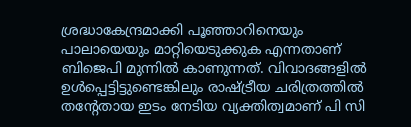ശ്രദ്ധാകേന്ദ്രമാക്കി പൂഞ്ഞാറിനെയും പാലായെയും മാറ്റിയെടുക്കുക എന്നതാണ് ബിജെപി മുന്നിൽ കാണുന്നത്. വിവാദങ്ങളിൽ ഉൾപ്പെട്ടിട്ടുണ്ടെങ്കിലും രാഷ്ട്രീയ ചരിത്രത്തിൽ തന്റേതായ ഇടം നേടിയ വ്യക്തിത്വമാണ് പി സി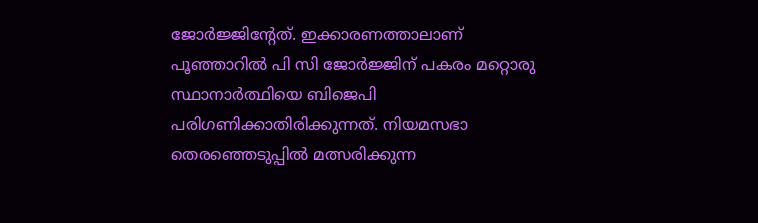ജോർജ്ജിന്റേത്. ഇക്കാരണത്താലാണ് പൂഞ്ഞാറിൽ പി സി ജോർജ്ജിന് പകരം മറ്റൊരു സ്ഥാനാർത്ഥിയെ ബിജെപി പരിഗണിക്കാതിരിക്കുന്നത്. നിയമസഭാ തെരഞ്ഞെടുപ്പിൽ മത്സരിക്കുന്ന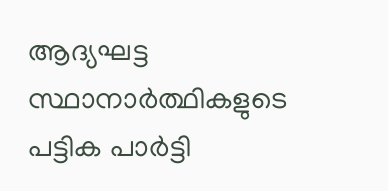ആദ്യഘട്ട സ്ഥാനാർത്ഥികളുടെ പട്ടിക പാർട്ടി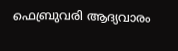ഫെബ്രുവരി ആദ്യവാരം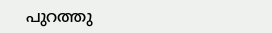പുറത്തു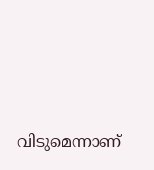വിടുമെന്നാണ്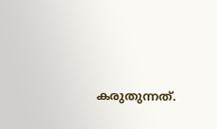കരുതുന്നത്.